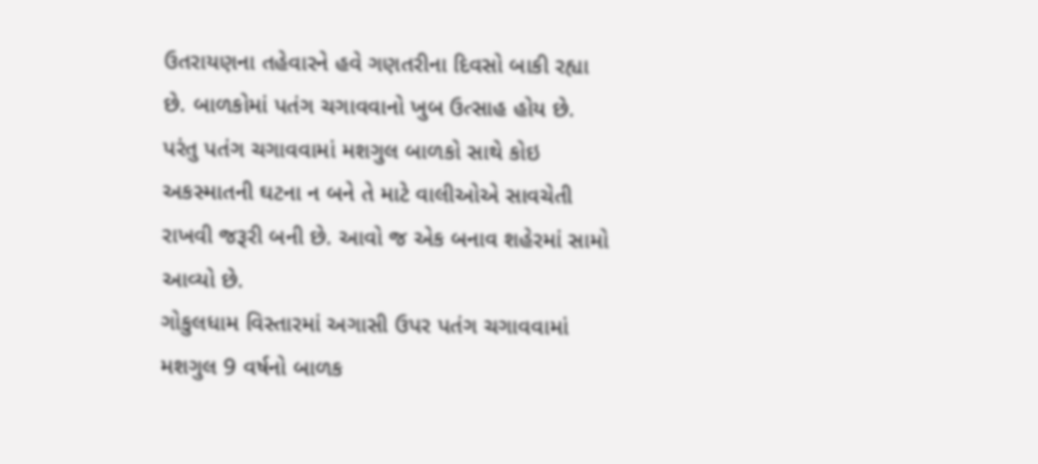ઉતરાયણના તહેવારને હવે ગણતરીના દિવસો બાકી રહ્યા છે. બાળકોમાં પતંગ ચગાવવાનો ખુબ ઉત્સાહ હોય છે. પરંતુ પતંગ ચગાવવામાં મશગુલ બાળકો સાથે કોઇ અકસ્માતની ઘટના ન બને તે માટે વાલીઓએ સાવચેતી રાખવી જરૂરી બની છે. આવો જ એક બનાવ શહેરમાં સામો આવ્યો છે.
ગોકુલધામ વિસ્તારમાં અગાસી ઉપર પતંગ ચગાવવામાં મશગુલ 9 વર્ષનો બાળક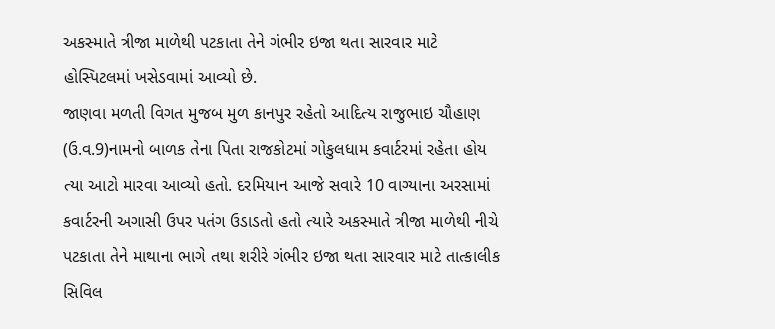અકસ્માતે ત્રીજા માળેથી પટકાતા તેને ગંભીર ઇજા થતા સારવાર માટે હોસ્પિટલમાં ખસેડવામાં આવ્યો છે.
જાણવા મળતી વિગત મુજબ મુળ કાનપુર રહેતો આદિત્ય રાજુભાઇ ચૌહાણ (ઉ.વ.9)નામનો બાળક તેના પિતા રાજકોટમાં ગોકુલધામ કવાર્ટરમાં રહેતા હોય ત્યા આટો મારવા આવ્યો હતો. દરમિયાન આજે સવારે 10 વાગ્યાના અરસામાં કવાર્ટરની અગાસી ઉપર પતંગ ઉડાડતો હતો ત્યારે અકસ્માતે ત્રીજા માળેથી નીચે પટકાતા તેને માથાના ભાગે તથા શરીરે ગંભીર ઇજા થતા સારવાર માટે તાત્કાલીક સિવિલ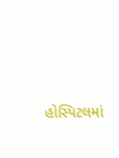હોસ્પિટલમાં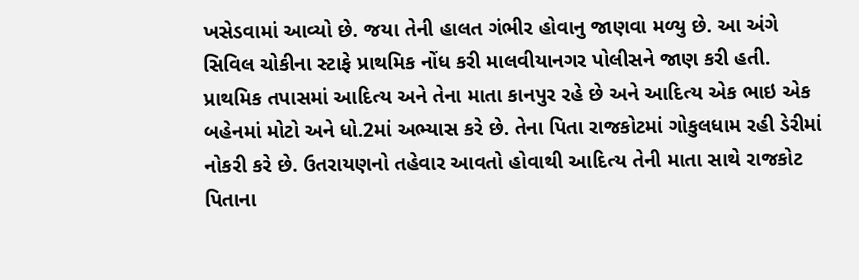ખસેડવામાં આવ્યો છે. જયા તેની હાલત ગંભીર હોવાનુ જાણવા મળ્યુ છે. આ અંગે સિવિલ ચોકીના સ્ટાફે પ્રાથમિક નોંધ કરી માલવીયાનગર પોલીસને જાણ કરી હતી.
પ્રાથમિક તપાસમાં આદિત્ય અને તેના માતા કાનપુર રહે છે અને આદિત્ય એક ભાઇ એક બહેનમાં મોટો અને ધો.2માં અભ્યાસ કરે છે. તેના પિતા રાજકોટમાં ગોકુલધામ રહી ડેરીમાં નોકરી કરે છે. ઉતરાયણનો તહેવાર આવતો હોવાથી આદિત્ય તેની માતા સાથે રાજકોટ પિતાના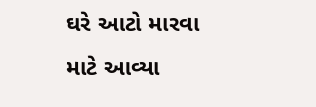ઘરે આટો મારવા માટે આવ્યા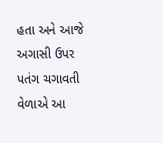હતા અને આજે અગાસી ઉપર પતંગ ચગાવતી વેળાએ આ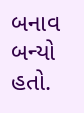બનાવ બન્યો હતો.